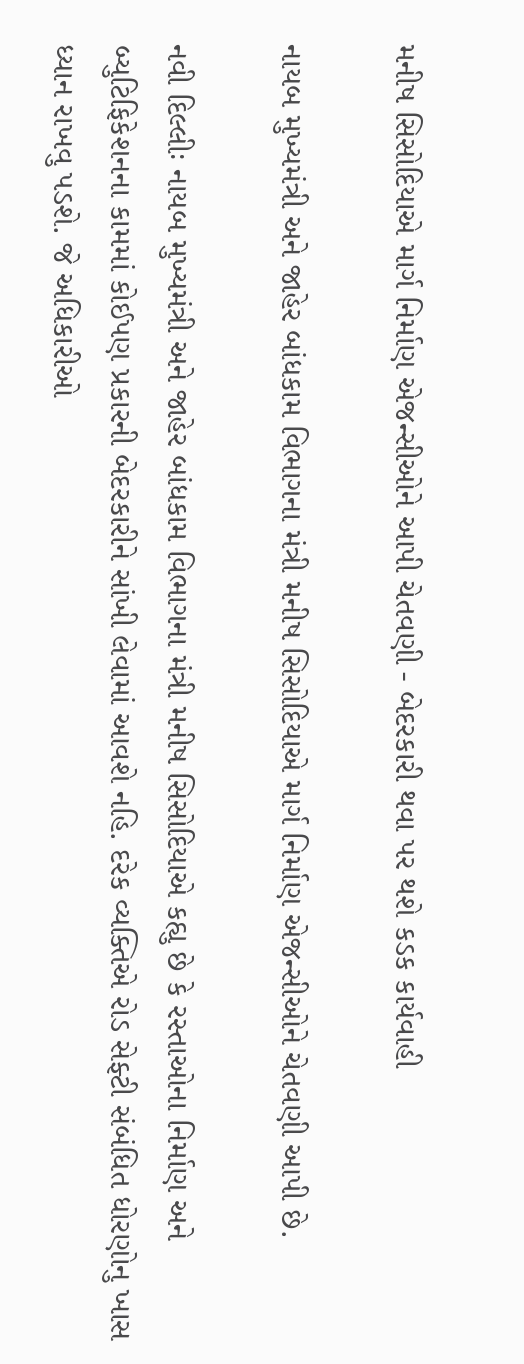મનીષ સિસોદિયાએ માર્ગ નિર્માણ એજન્સીઓને આપી ચેતવણી - બેદરકારી થવા પર થશે કડક કાર્યવાહી

નાયબ મુખ્યમંત્રી અને જાહેર બાંધકામ વિભાગના મંત્રી મનીષ સિસોદિયાએ માર્ગ નિર્માણ એજન્સીઓને ચેતવણી આપી છે.

નવી દિલ્લીઃ નાયબ મુખ્યમંત્રી અને જાહેર બાંધકામ વિભાગના મંત્રી મનીષ સિસોદિયાએ કહ્યુ છે કે રસ્તાઓના નિર્માણ અને બ્યુટિફિકેશનના કામમાં કોઈપણ પ્રકારની બેદરકારીને સાંખી લેવામાં આવશે નહિ. દરેક વ્યક્તિએ રોડ સેફ્ટી સંબંધિત ધોરણોનુ ખાસ ધ્યાન રાખવુ પડશે. જે અધિકારીઓ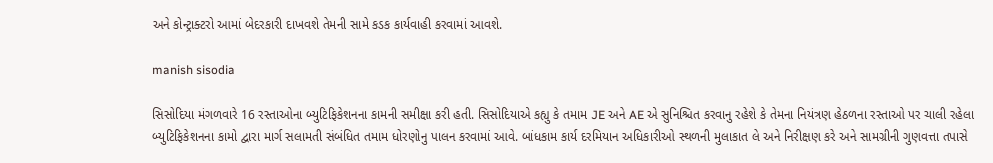અને કોન્ટ્રાક્ટરો આમાં બેદરકારી દાખવશે તેમની સામે કડક કાર્યવાહી કરવામાં આવશે.

manish sisodia

સિસોદિયા મંગળવારે 16 રસ્તાઓના બ્યુટિફિકેશનના કામની સમીક્ષા કરી હતી. સિસોદિયાએ કહ્યુ કે તમામ JE અને AE એ સુનિશ્ચિત કરવાનુ રહેશે કે તેમના નિયંત્રણ હેઠળના રસ્તાઓ પર ચાલી રહેલા બ્યુટિફિકેશનના કામો દ્વારા માર્ગ સલામતી સંબંધિત તમામ ધોરણોનુ પાલન કરવામાં આવે. બાંધકામ કાર્ય દરમિયાન અધિકારીઓ સ્થળની મુલાકાત લે અને નિરીક્ષણ કરે અને સામગ્રીની ગુણવત્તા તપાસે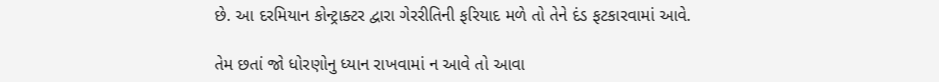છે. આ દરમિયાન કોન્ટ્રાક્ટર દ્વારા ગેરરીતિની ફરિયાદ મળે તો તેને દંડ ફટકારવામાં આવે.

તેમ છતાં જો ધોરણોનુ ધ્યાન રાખવામાં ન આવે તો આવા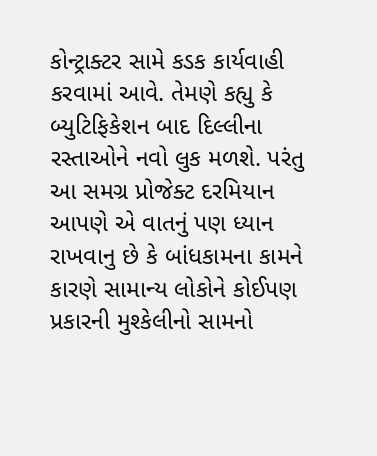કોન્ટ્રાક્ટર સામે કડક કાર્યવાહી કરવામાં આવે. તેમણે કહ્યુ કે બ્યુટિફિકેશન બાદ દિલ્લીના રસ્તાઓને નવો લુક મળશે. પરંતુ આ સમગ્ર પ્રોજેક્ટ દરમિયાન આપણે એ વાતનું પણ ધ્યાન રાખવાનુ છે કે બાંધકામના કામને કારણે સામાન્ય લોકોને કોઈપણ પ્રકારની મુશ્કેલીનો સામનો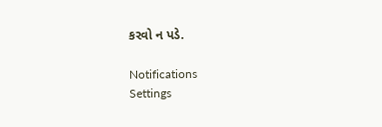કરવો ન પડે.

Notifications
Settings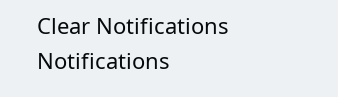Clear Notifications
Notifications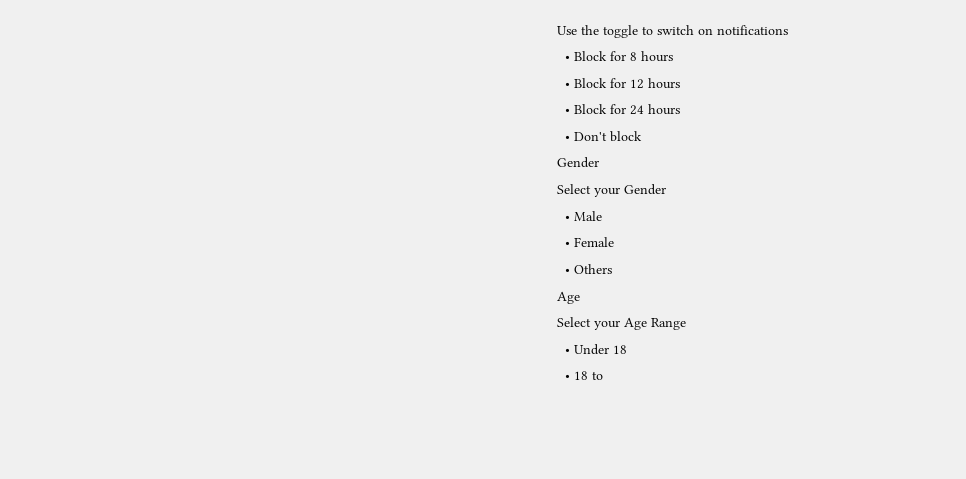Use the toggle to switch on notifications
  • Block for 8 hours
  • Block for 12 hours
  • Block for 24 hours
  • Don't block
Gender
Select your Gender
  • Male
  • Female
  • Others
Age
Select your Age Range
  • Under 18
  • 18 to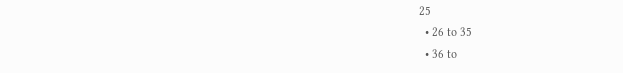25
  • 26 to 35
  • 36 to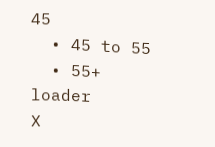45
  • 45 to 55
  • 55+
loader
X